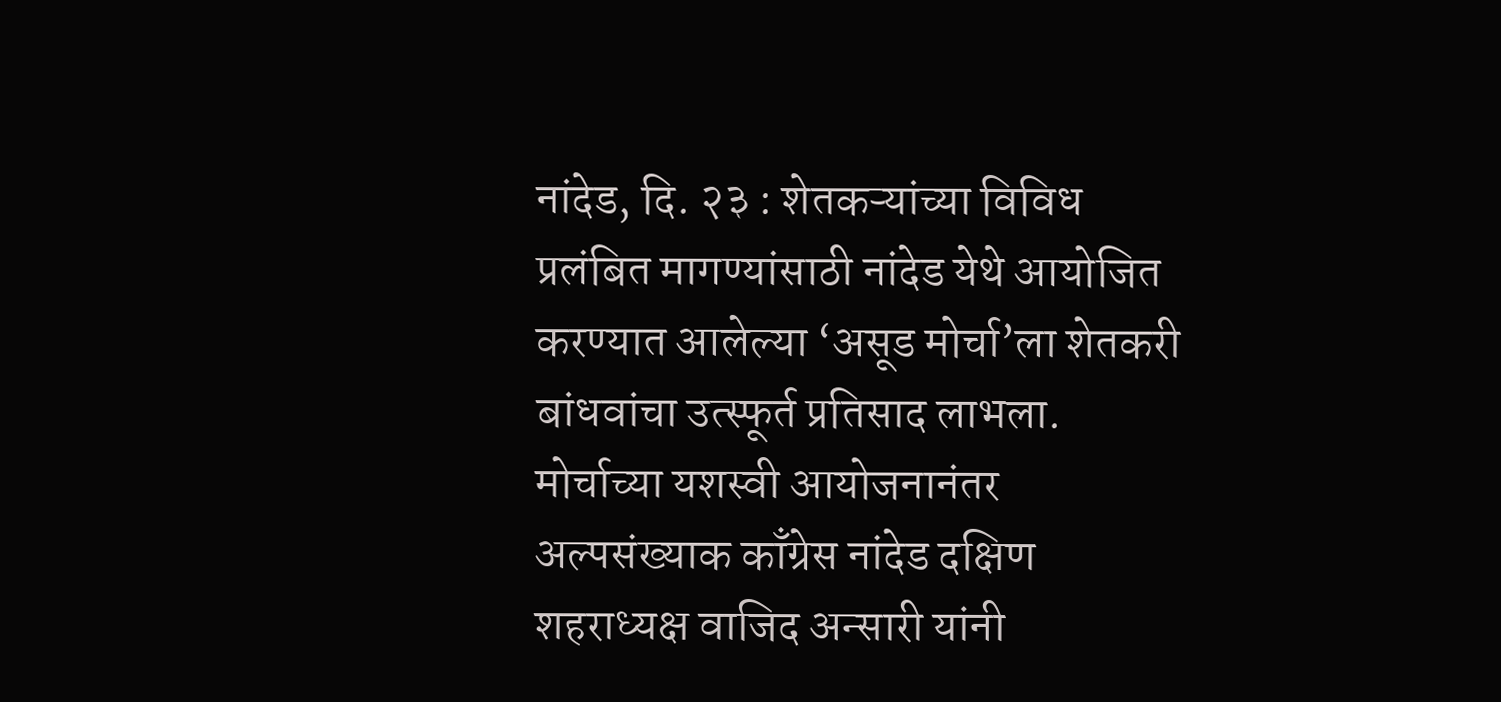नांदेड, दि. २३ : शेतकऱ्यांच्या विविध प्रलंबित मागण्यांसाठी नांदेड येथे आयोजित करण्यात आलेल्या ‘असूड मोर्चा’ला शेतकरी बांधवांचा उत्स्फूर्त प्रतिसाद लाभला. मोर्चाच्या यशस्वी आयोजनानंतर अल्पसंख्याक काँग्रेस नांदेड दक्षिण शहराध्यक्ष वाजिद अन्सारी यांनी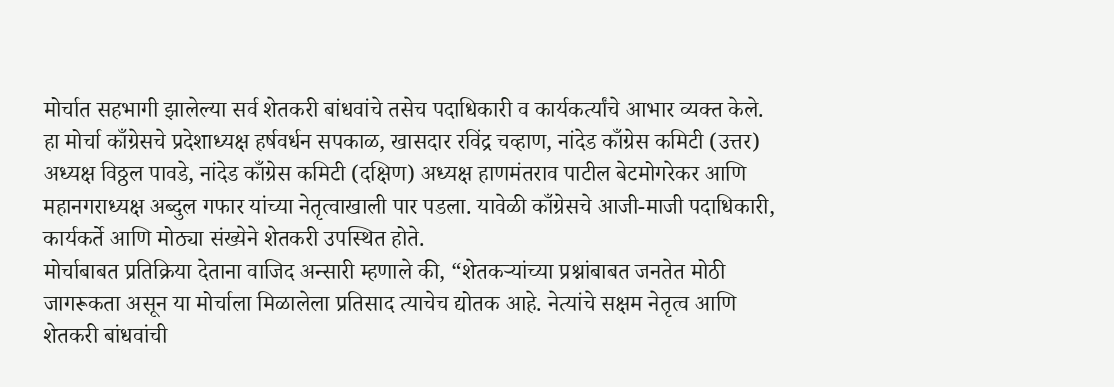मोर्चात सहभागी झालेल्या सर्व शेतकरी बांधवांचे तसेच पदाधिकारी व कार्यकर्त्यांचे आभार व्यक्त केले.
हा मोर्चा काँग्रेसचे प्रदेशाध्यक्ष हर्षवर्धन सपकाळ, खासदार रविंद्र चव्हाण, नांदेड काँग्रेस कमिटी (उत्तर) अध्यक्ष विठ्ठल पावडे, नांदेड काँग्रेस कमिटी (दक्षिण) अध्यक्ष हाणमंतराव पाटील बेटमोगरेकर आणि महानगराध्यक्ष अब्दुल गफार यांच्या नेतृत्वाखाली पार पडला. यावेळी काँग्रेसचे आजी-माजी पदाधिकारी, कार्यकर्ते आणि मोठ्या संख्येने शेतकरी उपस्थित होते.
मोर्चाबाबत प्रतिक्रिया देताना वाजिद अन्सारी म्हणाले की, “शेतकऱ्यांच्या प्रश्नांबाबत जनतेत मोठी जागरूकता असून या मोर्चाला मिळालेला प्रतिसाद त्याचेच द्योतक आहे. नेत्यांचे सक्षम नेतृत्व आणि शेतकरी बांधवांची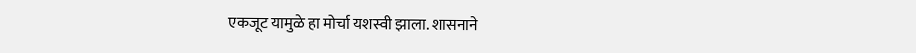एकजूट यामुळे हा मोर्चा यशस्वी झाला. शासनाने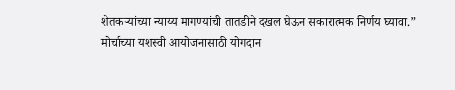शेतकऱ्यांच्या न्याय्य मागण्यांची तातडीने दखल घेऊन सकारात्मक निर्णय घ्यावा.”
मोर्चाच्या यशस्वी आयोजनासाठी योगदान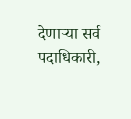देणाऱ्या सर्व पदाधिकारी,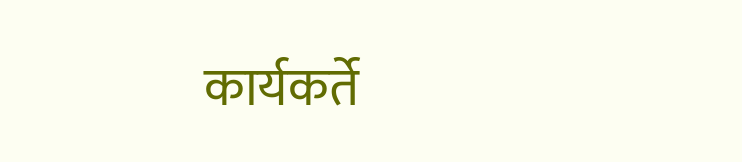कार्यकर्ते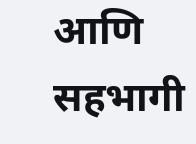आणि सहभागी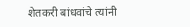शेतकरी बांधवांचे त्यांनी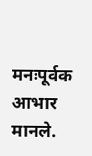मनःपूर्वक आभार मानले.